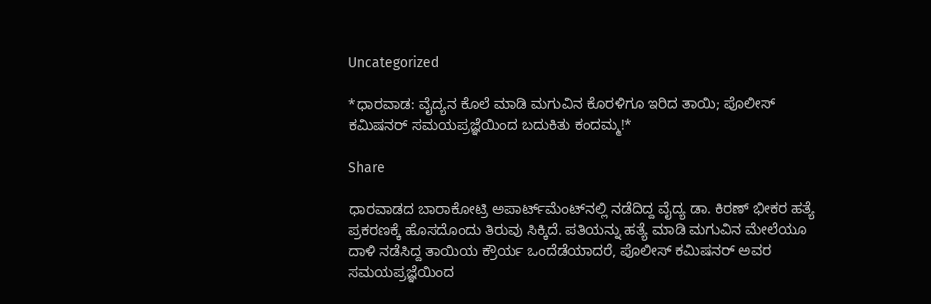Uncategorized

*ಧಾರವಾಡ: ವೈದ್ಯನ ಕೊಲೆ ಮಾಡಿ ಮಗುವಿನ ಕೊರಳಿಗೂ ಇರಿದ ತಾಯಿ; ಪೊಲೀಸ್ ಕಮಿಷನರ್ ಸಮಯಪ್ರಜ್ಞೆಯಿಂದ ಬದುಕಿತು ಕಂದಮ್ಮ!*

Share

ಧಾರವಾಡದ ಬಾರಾಕೋಟ್ರಿ ಅಪಾರ್ಟ್‌ಮೆಂಟ್‌ನಲ್ಲಿ ನಡೆದಿದ್ದ ವೈದ್ಯ ಡಾ. ಕಿರಣ್ ಭೀಕರ ಹತ್ಯೆ ಪ್ರಕರಣಕ್ಕೆ ಹೊಸದೊಂದು ತಿರುವು ಸಿಕ್ಕಿದೆ. ಪತಿಯನ್ನು ಹತ್ಯೆ ಮಾಡಿ ಮಗುವಿನ ಮೇಲೆಯೂ ದಾಳಿ ನಡೆಸಿದ್ದ ತಾಯಿಯ ಕ್ರೌರ್ಯ ಒಂದೆಡೆಯಾದರೆ, ಪೊಲೀಸ್ ಕಮಿಷನರ್ ಅವರ ಸಮಯಪ್ರಜ್ಞೆಯಿಂದ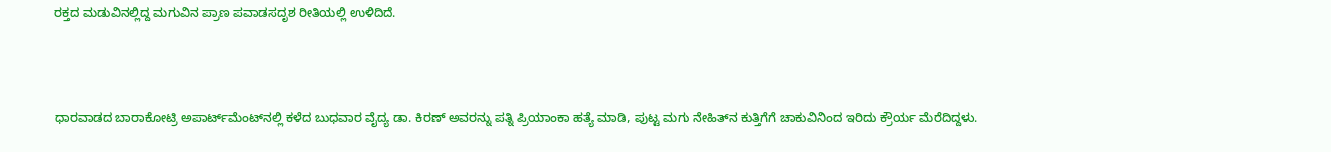ರಕ್ತದ ಮಡುವಿನಲ್ಲಿದ್ದ ಮಗುವಿನ ಪ್ರಾಣ ಪವಾಡಸದೃಶ ರೀತಿಯಲ್ಲಿ ಉಳಿದಿದೆ.



ಧಾರವಾಡದ ಬಾರಾಕೋಟ್ರಿ ಅಪಾರ್ಟ್‌ಮೆಂಟ್‌ನಲ್ಲಿ ಕಳೆದ ಬುಧವಾರ ವೈದ್ಯ ಡಾ. ಕಿರಣ್ ಅವರನ್ನು ಪತ್ನಿ ಪ್ರಿಯಾಂಕಾ ಹತ್ಯೆ ಮಾಡಿ, ಪುಟ್ಟ ಮಗು ನೇಹಿತ್‌ನ ಕುತ್ತಿಗೆಗೆ ಚಾಕುವಿನಿಂದ ಇರಿದು ಕ್ರೌರ್ಯ ಮೆರೆದಿದ್ದಳು.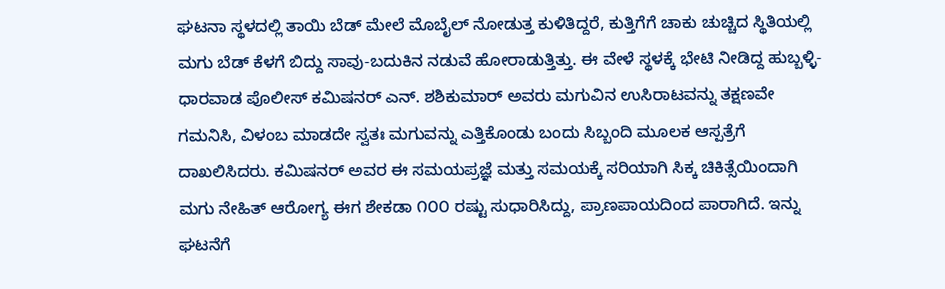ಘಟನಾ ಸ್ಥಳದಲ್ಲಿ ತಾಯಿ ಬೆಡ್ ಮೇಲೆ ಮೊಬೈಲ್ ನೋಡುತ್ತ ಕುಳಿತಿದ್ದರೆ, ಕುತ್ತಿಗೆಗೆ ಚಾಕು ಚುಚ್ಚಿದ ಸ್ಥಿತಿಯಲ್ಲಿ ಮಗು ಬೆಡ್ ಕೆಳಗೆ ಬಿದ್ದು ಸಾವು-ಬದುಕಿನ ನಡುವೆ ಹೋರಾಡುತ್ತಿತ್ತು. ಈ ವೇಳೆ ಸ್ಥಳಕ್ಕೆ ಭೇಟಿ ನೀಡಿದ್ದ ಹುಬ್ಬಳ್ಳಿ-ಧಾರವಾಡ ಪೊಲೀಸ್ ಕಮಿಷನರ್ ಎನ್. ಶಶಿಕುಮಾರ್ ಅವರು ಮಗುವಿನ ಉಸಿರಾಟವನ್ನು ತಕ್ಷಣವೇ ಗಮನಿಸಿ, ವಿಳಂಬ ಮಾಡದೇ ಸ್ವತಃ ಮಗುವನ್ನು ಎತ್ತಿಕೊಂಡು ಬಂದು ಸಿಬ್ಬಂದಿ ಮೂಲಕ ಆಸ್ಪತ್ರೆಗೆ ದಾಖಲಿಸಿದರು. ಕಮಿಷನರ್ ಅವರ ಈ ಸಮಯಪ್ರಜ್ಞೆ ಮತ್ತು ಸಮಯಕ್ಕೆ ಸರಿಯಾಗಿ ಸಿಕ್ಕ ಚಿಕಿತ್ಸೆಯಿಂದಾಗಿ ಮಗು ನೇಹಿತ್‌ ಆರೋಗ್ಯ ಈಗ ಶೇಕಡಾ ೧೦೦ ರಷ್ಟು ಸುಧಾರಿಸಿದ್ದು, ಪ್ರಾಣಪಾಯದಿಂದ ಪಾರಾಗಿದೆ. ಇನ್ನು ಘಟನೆಗೆ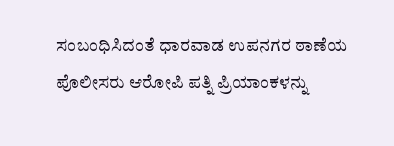ಸಂಬಂಧಿಸಿದಂತೆ ಧಾರವಾಡ ಉಪನಗರ ಠಾಣೆಯ ಪೊಲೀಸರು ಆರೋಪಿ ಪತ್ನಿ ಪ್ರಿಯಾಂಕಳನ್ನು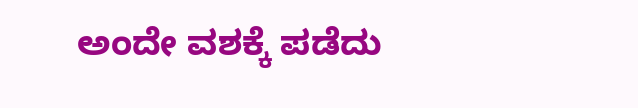ಅಂದೇ ವಶಕ್ಕೆ ಪಡೆದು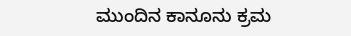ಮುಂದಿನ ಕಾನೂನು ಕ್ರಮ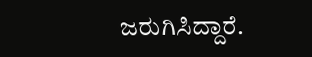ಜರುಗಿಸಿದ್ದಾರೆ.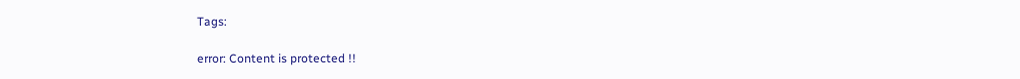Tags:

error: Content is protected !!